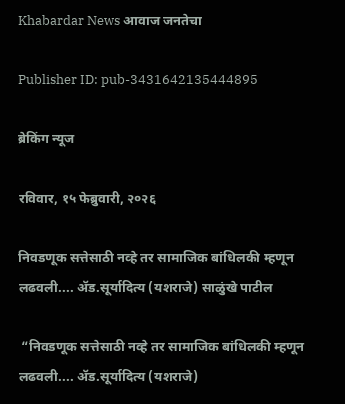Khabardar News आवाज जनतेचा

Publisher ID: pub-3431642135444895

ब्रेकिंग न्यूज

रविवार, १५ फेब्रुवारी, २०२६

निवडणूक सत्तेसाठी नव्हे तर सामाजिक बांधिलकी म्हणून लढवली.... ॲड.सूर्यादित्य (यशराजे) साळुंखे पाटील

 “निवडणूक सत्तेसाठी नव्हे तर सामाजिक बांधिलकी म्हणून लढवली.... ॲड.सूर्यादित्य (यशराजे)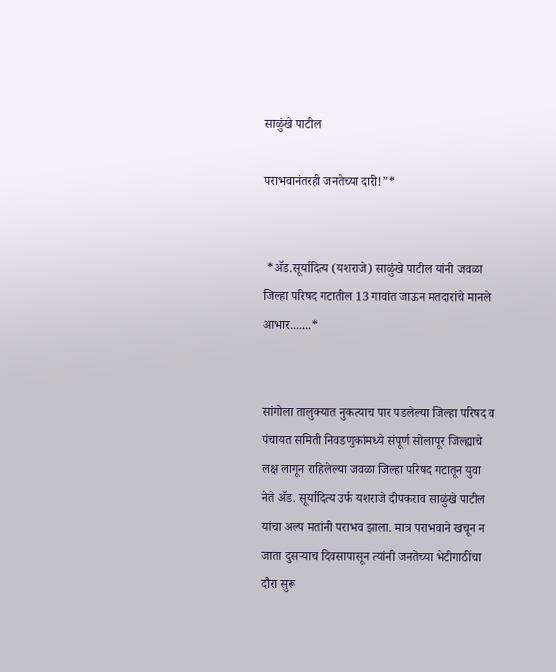साळुंखे पाटील

पराभवानंतरही जनतेच्या दारी!”*


 *ॲड.सूर्यादित्य (यशराजे) साळुंखे पाटील यांनी जवळा जिल्हा परिषद गटातील 13 गावांत जाऊन मतदारांचे मानले आभार.......*


सांगोला तालुक्यात नुकत्याच पार पडलेल्या जिल्हा परिषद व पंचायत समिती निवडणुकांमध्ये संपूर्ण सोलापूर जिल्ह्याचे लक्ष लागून राहिलेल्या जवळा जिल्हा परिषद गटातून युवा नेते ॲड. सूर्यादित्य उर्फ यशराजे दीपकराव साळुंखे पाटील यांचा अल्प मतांनी पराभव झाला. मात्र पराभवाने खचून न जाता दुसऱ्याच दिवसापासून त्यांनी जनतेच्या भेटीगाठींचा दौरा सुरू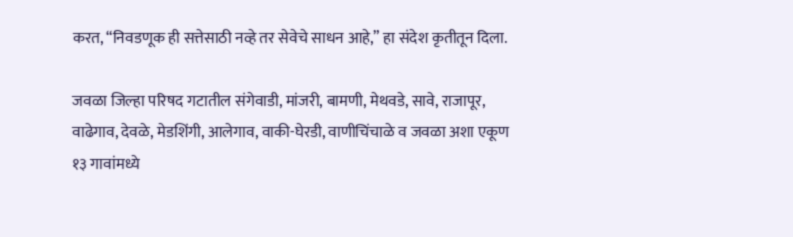करत, “निवडणूक ही सत्तेसाठी नव्हे तर सेवेचे साधन आहे,” हा संदेश कृतीतून दिला.

जवळा जिल्हा परिषद गटातील संगेवाडी, मांजरी, बामणी, मेथवडे, सावे, राजापूर, वाढेगाव, देवळे, मेडशिंगी, आलेगाव, वाकी-घेरडी, वाणीचिंचाळे व जवळा अशा एकूण १३ गावांमध्ये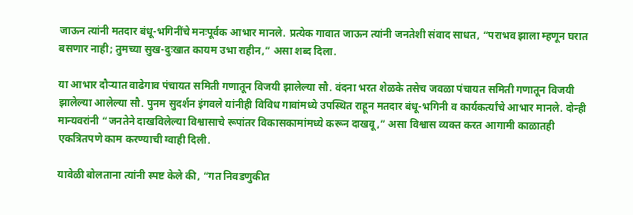जाऊन त्यांनी मतदार बंधू-भगिनींचे मनःपूर्वक आभार मानले. प्रत्येक गावात जाऊन त्यांनी जनतेशी संवाद साधत, “पराभव झाला म्हणून घरात बसणार नाही; तुमच्या सुख-दुःखात कायम उभा राहीन,” असा शब्द दिला.

या आभार दौऱ्यात वाढेगाव पंचायत समिती गणातून विजयी झालेल्या सौ. वंदना भरत शेळके तसेच जवळा पंचायत समिती गणातून विजयी झालेल्या आलेल्या सौ. पुनम सुदर्शन इंगवले यांनीही विविध गावांमध्ये उपस्थित राहून मतदार बंधू-भगिनी व कार्यकर्त्यांचे आभार मानले. दोन्ही मान्यवरांनी “जनतेने दाखविलेल्या विश्वासाचे रूपांतर विकासकामांमध्ये करून दाखवू,” असा विश्वास व्यक्त करत आगामी काळातही एकत्रितपणे काम करण्याची ग्वाही दिली.

यावेळी बोलताना त्यांनी स्पष्ट केले की, “गत निवडणुकीत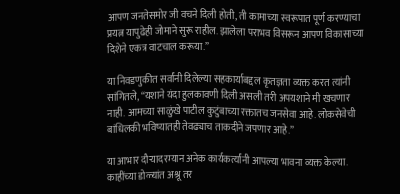आपण जनतेसमोर जी वचने दिली होती, ती कामाच्या स्वरूपात पूर्ण करण्याचा प्रयत्न यापुढेही जोमाने सुरू राहील. झालेला पराभव विसरून आपण विकासाच्या दिशेने एकत्र वाटचाल करूया.”

या निवडणुकीत सर्वांनी दिलेल्या सहकार्याबद्दल कृतज्ञता व्यक्त करत त्यांनी सांगितले, “यशाने यंदा हुलकावणी दिली असली तरी अपयशाने मी खचणार नाही. आमच्या साळुंखे पाटील कुटुंबाच्या रक्तातच जनसेवा आहे. लोकसेवेची बांधिलकी भविष्यातही तेवढ्याच ताकदीने जपणार आहे.”

या आभार दौऱ्यादरम्यान अनेक कार्यकर्त्यांनी आपल्या भावना व्यक्त केल्या. काहींच्या डोळ्यांत अश्रू तर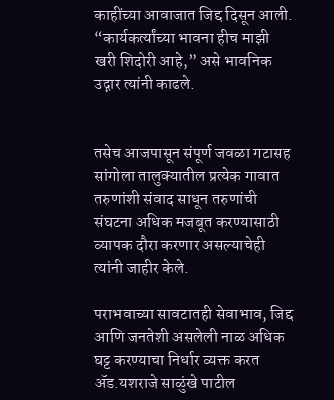काहींच्या आवाजात जिद्द दिसून आली. “कार्यकर्त्यांच्या भावना हीच माझी खरी शिदोरी आहे,” असे भावनिक उद्गार त्यांनी काढले.


तसेच आजपासून संपूर्ण जवळा गटासह सांगोला तालुक्यातील प्रत्येक गावात तरुणांशी संवाद साधून तरुणांची संघटना अधिक मजबूत करण्यासाठी व्यापक दौरा करणार असल्याचेही त्यांनी जाहीर केले.

पराभवाच्या सावटातही सेवाभाव, जिद्द आणि जनतेशी असलेली नाळ अधिक घट्ट करण्याचा निर्धार व्यक्त करत ॲड.यशराजे साळुंखे पाटील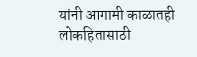यांनी आगामी काळातही लोकहितासाठी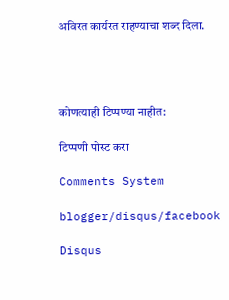अविरत कार्यरत राहण्याचा शब्द दिला.




कोणत्याही टिप्पण्‍या नाहीत:

टिप्पणी पोस्ट करा

Comments System

blogger/disqus/facebook

Disqus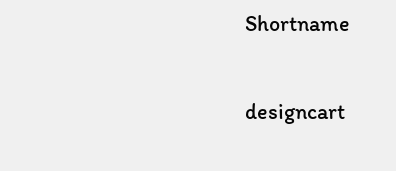Shortname

designcart